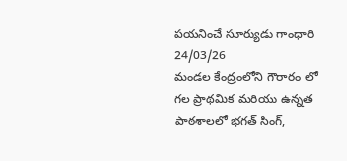పయనించే సూర్యుడు గాంధారి 24/03/26
మండల కేంద్రంలోని గౌరారం లో గల ప్రాథమిక మరియు ఉన్నత పాఠశాలలో భగత్ సింగ్,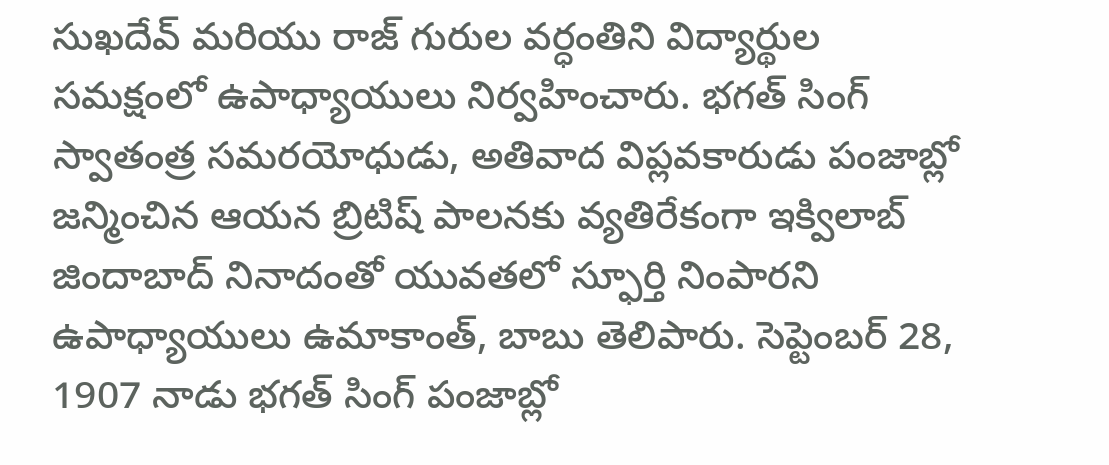సుఖదేవ్ మరియు రాజ్ గురుల వర్ధంతిని విద్యార్థుల సమక్షంలో ఉపాధ్యాయులు నిర్వహించారు. భగత్ సింగ్ స్వాతంత్ర సమరయోధుడు, అతివాద విప్లవకారుడు పంజాబ్లో జన్మించిన ఆయన బ్రిటిష్ పాలనకు వ్యతిరేకంగా ఇక్విలాబ్ జిందాబాద్ నినాదంతో యువతలో స్ఫూర్తి నింపారని ఉపాధ్యాయులు ఉమాకాంత్, బాబు తెలిపారు. సెప్టెంబర్ 28, 1907 నాడు భగత్ సింగ్ పంజాబ్లో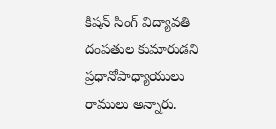కిషన్ సింగ్ విద్యావతి దంపతుల కుమారుడని ప్రధానోపాధ్యాయులు రాములు అన్నారు.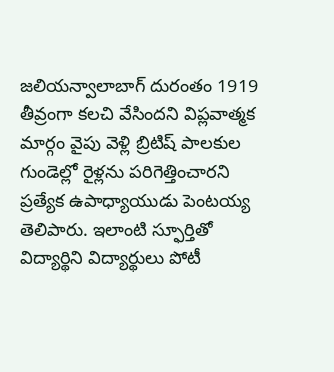జలియన్వాలాబాగ్ దురంతం 1919 తీవ్రంగా కలచి వేసిందని విప్లవాత్మక మార్గం వైపు వెళ్లి బ్రిటిష్ పాలకుల గుండెల్లో రైళ్లను పరిగెత్తించారని ప్రత్యేక ఉపాధ్యాయుడు పెంటయ్య తెలిపారు. ఇలాంటి స్ఫూర్తితో విద్యార్థిని విద్యార్థులు పోటీ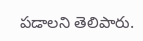పడాలని తెలిపారు.